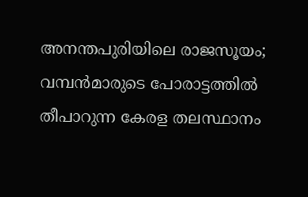അനന്തപുരിയിലെ രാജസൂയം; വമ്പൻമാരുടെ പോരാട്ടത്തിൽ തീപാറുന്ന കേരള തലസ്ഥാനം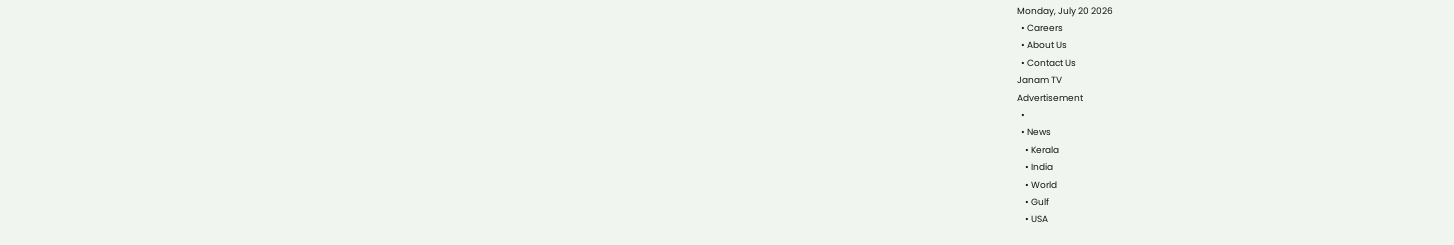Monday, July 20 2026
  • Careers
  • About Us
  • Contact Us
Janam TV
Advertisement
  •
  • News
    • Kerala
    • India
    • World
    • Gulf
    • USA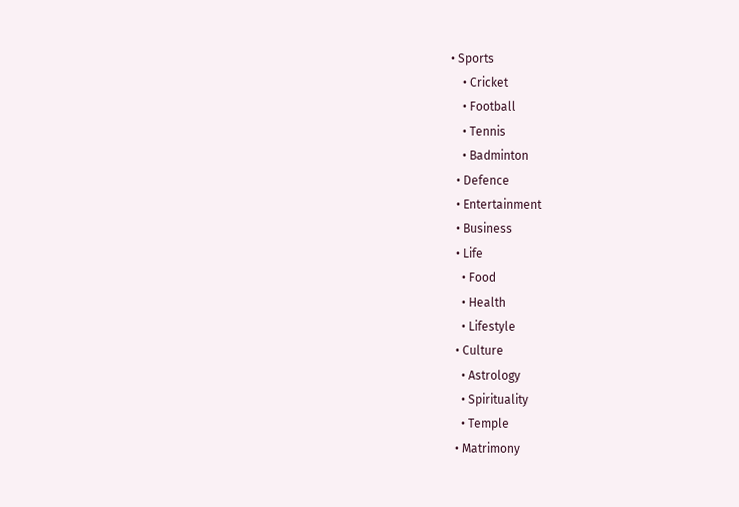• Sports
    • Cricket
    • Football
    • Tennis
    • Badminton
  • Defence
  • Entertainment
  • Business
  • Life
    • Food
    • Health
    • Lifestyle
  • Culture
    • Astrology
    • Spirituality
    • Temple
  • Matrimony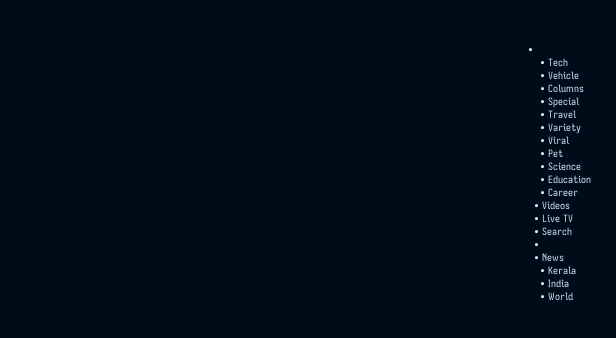•
    • Tech
    • Vehicle
    • Columns
    • Special
    • Travel
    • Variety
    • Viral
    • Pet
    • Science
    • Education
    • Career
  • Videos
  • Live TV
  • Search
  •
  • News
    • Kerala
    • India
    • World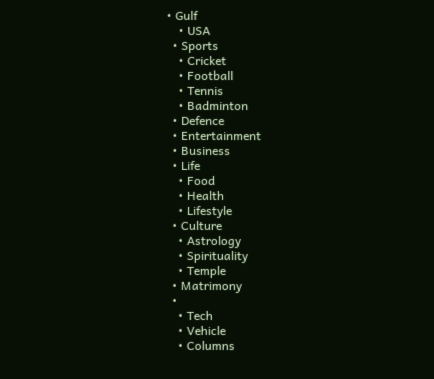• Gulf
    • USA
  • Sports
    • Cricket
    • Football
    • Tennis
    • Badminton
  • Defence
  • Entertainment
  • Business
  • Life
    • Food
    • Health
    • Lifestyle
  • Culture
    • Astrology
    • Spirituality
    • Temple
  • Matrimony
  •
    • Tech
    • Vehicle
    • Columns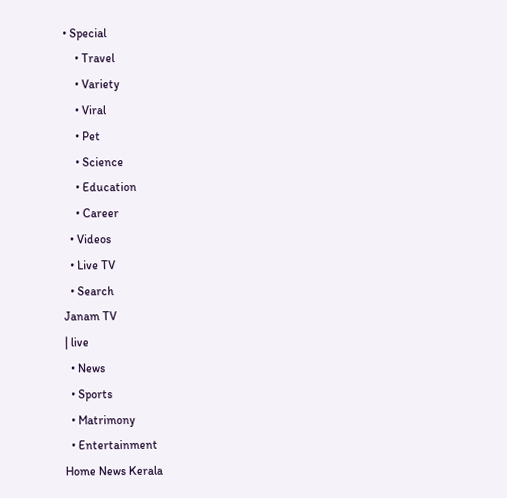• Special
    • Travel
    • Variety
    • Viral
    • Pet
    • Science
    • Education
    • Career
  • Videos
  • Live TV
  • Search
Janam TV
| live
  • News
  • Sports
  • Matrimony
  • Entertainment
Home News Kerala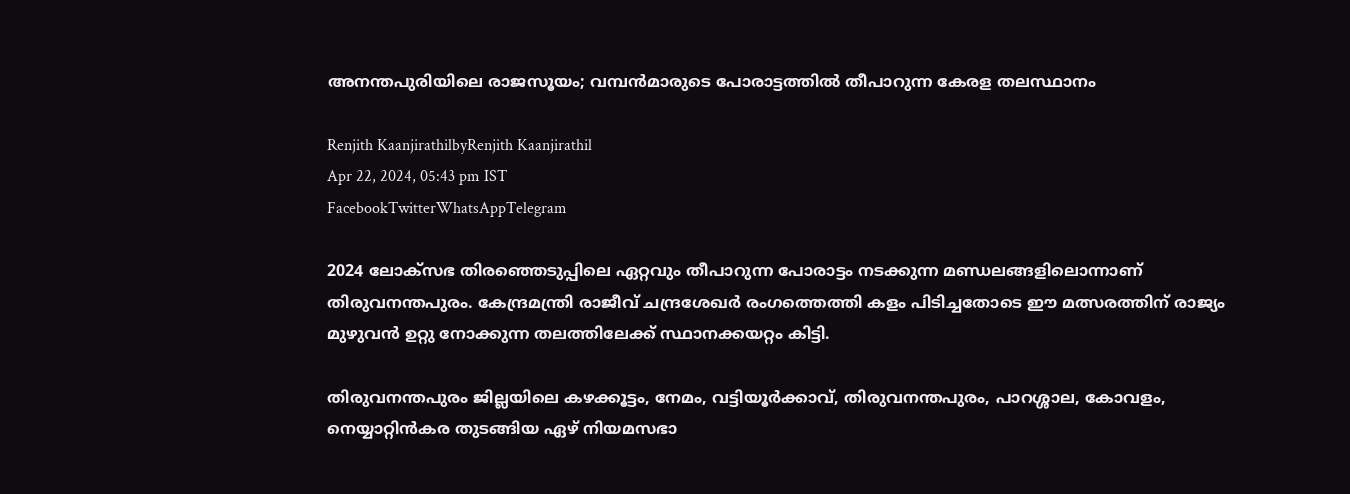അനന്തപുരിയിലെ രാജസൂയം; വമ്പൻമാരുടെ പോരാട്ടത്തിൽ തീപാറുന്ന കേരള തലസ്ഥാനം

Renjith KaanjirathilbyRenjith Kaanjirathil
Apr 22, 2024, 05:43 pm IST
FacebookTwitterWhatsAppTelegram

2024 ലോക്സഭ തിരഞ്ഞെടുപ്പിലെ ഏറ്റവും തീപാറുന്ന പോരാട്ടം നടക്കുന്ന മണ്ഡലങ്ങളിലൊന്നാണ് തിരുവനന്തപുരം. കേന്ദ്രമന്ത്രി രാജീവ് ചന്ദ്രശേഖർ രംഗത്തെത്തി കളം പിടിച്ചതോടെ ഈ മത്സരത്തിന് രാജ്യം മുഴുവൻ ഉറ്റു നോക്കുന്ന തലത്തിലേക്ക് സ്ഥാനക്കയറ്റം കിട്ടി.

തിരുവനന്തപുരം ജില്ലയിലെ കഴക്കൂട്ടം, നേമം, വട്ടിയൂര്‍ക്കാവ്, തിരുവനന്തപുരം, പാറശ്ശാല, കോവളം, നെയ്യാറ്റിന്‍കര തുടങ്ങിയ ഏഴ് നിയമസഭാ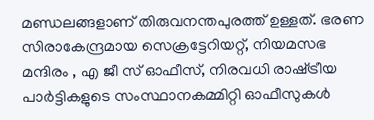മണ്ഡലങ്ങളാണ് തിരുവനന്തപുരത്ത് ഉള്ളത്. ഭരണ സിരാകേന്ദ്രമായ സെക്രട്ടേറിയറ്റ്, നിയമസഭ മന്ദിരം , എ ജീ സ് ഓഫീസ്, നിരവധി രാഷ്‌ട്രീയ പാർട്ടികളുടെ സംസ്ഥാനകമ്മിറ്റി ഓഫീസുകൾ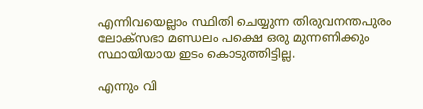എന്നിവയെല്ലാം സ്ഥിതി ചെയ്യുന്ന തിരുവനന്തപുരം ലോക്സഭാ മണ്ഡലം പക്ഷെ ഒരു മുന്നണിക്കും സ്ഥായിയായ ഇടം കൊടുത്തിട്ടില്ല.

എന്നും വി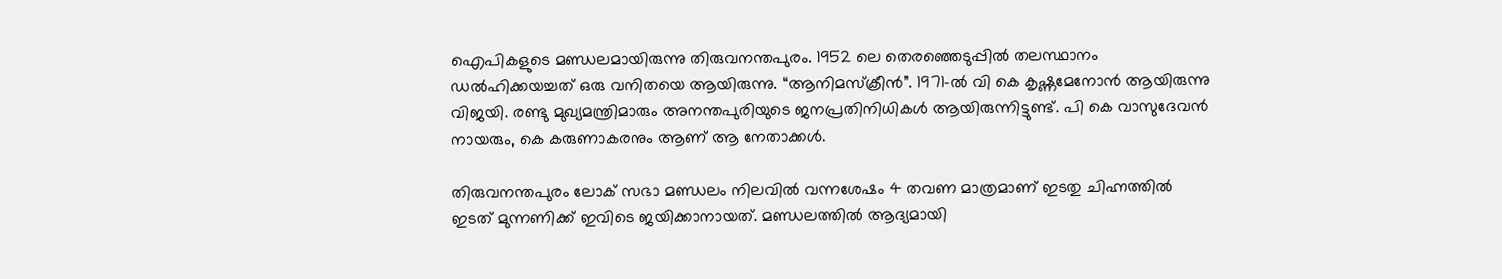ഐപികളുടെ മണ്ഡലമായിരുന്നു തിരുവനന്തപുരം. 1952 ലെ തെരഞ്ഞെടുപ്പിൽ തലസ്ഥാനം ഡൽഹിക്കയച്ചത് ഒരു വനിതയെ ആയിരുന്നു. “ആനിമസ്ക്രീൻ”. 1971-ല്‍ വി കെ കൃഷ്ണമേനോൻ ആയിരുന്നു വിജയി. രണ്ടു മുഖ്യമന്ത്രിമാരും അനന്തപുരിയുടെ ജനപ്രതിനിധികൾ ആയിരുന്നിട്ടുണ്ട്. പി കെ വാസുദേവൻ നായരും, കെ കരുണാകരനും ആണ് ആ നേതാക്കൾ.

തിരുവനന്തപുരം ലോക് സഭാ മണ്ഡലം നിലവിൽ വന്നശേഷം 4 തവണ മാത്രമാണ് ഇടതു ചിഹ്നത്തിൽ ഇടത് മുന്നണിക്ക് ഇവിടെ ജയിക്കാനായത്. മണ്ഡലത്തില്‍ ആദ്യമായി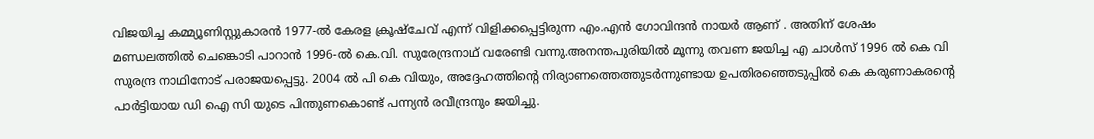വിജയിച്ച കമ്മ്യൂണിസ്റ്റുകാരന്‍ 1977-ല്‍ കേരള ക്രൂഷ്ചേവ് എന്ന് വിളിക്കപ്പെട്ടിരുന്ന എം.എന്‍ ഗോവിന്ദന്‍ നായര്‍ ആണ് . അതിന് ശേഷം മണ്ഡലത്തില്‍ ചെങ്കൊടി പാറാൻ 1996-ല്‍ കെ.വി. സുരേന്ദ്രനാഥ് വരേണ്ടി വന്നു.അനന്തപുരിയിൽ മൂന്നു തവണ ജയിച്ച എ ചാൾസ് 1996 ൽ കെ വി സുരന്ദ്ര നാഥിനോട് പരാജയപ്പെട്ടു. 2004 ൽ പി കെ വിയും, അദ്ദേഹത്തിന്റെ നിര്യാണത്തെത്തുടർന്നുണ്ടായ ഉപതിരഞ്ഞെടുപ്പിൽ കെ കരുണാകരന്റെ പാർട്ടിയായ ഡി ഐ സി യുടെ പിന്തുണകൊണ്ട് പന്ന്യൻ രവീന്ദ്രനും ജയിച്ചു.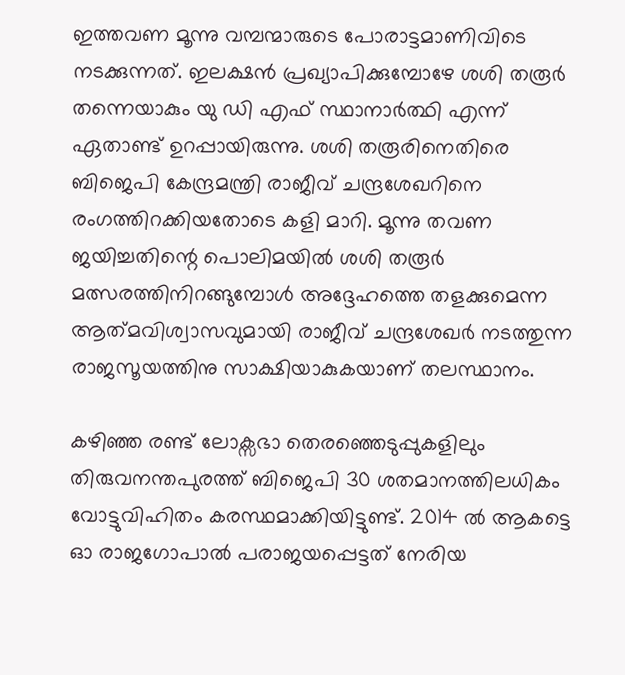ഇത്തവണ മൂന്നു വമ്പന്മാരുടെ പോരാട്ടമാണിവിടെ നടക്കുന്നത്. ഇലക്ഷൻ പ്രഖ്യാപിക്കുമ്പോഴേ ശശി തരൂർ തന്നെയാകും യു ഡി എഫ് സ്ഥാനാർത്ഥി എന്ന് ഏതാണ്ട് ഉറപ്പായിരുന്നു. ശശി തരൂരിനെതിരെ ബിജെപി കേന്ദ്രമന്ത്രി രാജീവ് ചന്ദ്രശേഖറിനെ രംഗത്തിറക്കിയതോടെ കളി മാറി. മൂന്നു തവണ ജയിച്ചതിന്റെ പൊലിമയിൽ ശശി തരൂർ മത്സരത്തിനിറങ്ങുമ്പോൾ അദ്ദേഹത്തെ തളക്കുമെന്ന ആത്‌മവിശ്വാസവുമായി രാജീവ് ചന്ദ്രശേഖർ നടത്തുന്ന രാജസൂയത്തിനു സാക്ഷിയാകുകയാണ് തലസ്ഥാനം.

കഴിഞ്ഞ രണ്ട് ലോക്സഭാ തെര‍ഞ്ഞെ‌ടുപ്പുകളിലും തിരുവനന്തപുരത്ത് ബിജെപി 30 ശതമാനത്തിലധികം വോ‌ട്ടുവിഹിതം കരസ്ഥമാക്കിയിട്ടുണ്ട്. 2014 ൽ ആകട്ടെ ഓ രാജഗോപാൽ പരാജയപ്പെട്ടത് നേരിയ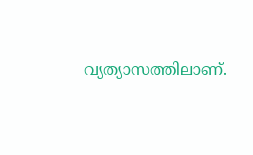വ്യത്യാസത്തിലാണ്.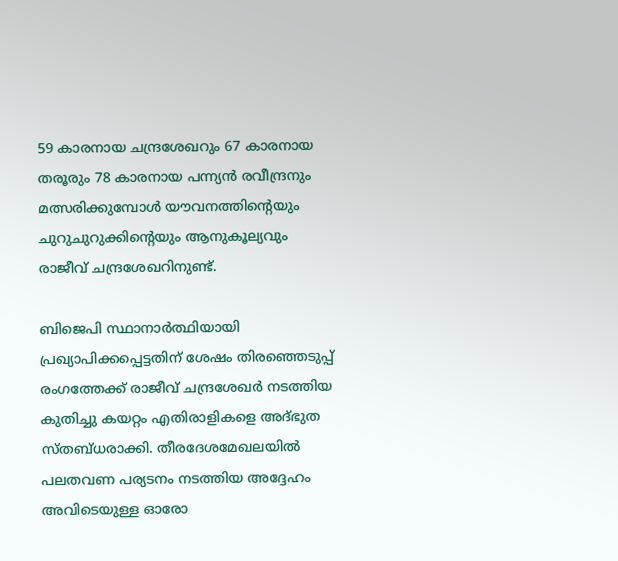59 കാരനായ ചന്ദ്രശേഖറും 67 കാരനായ തരൂരും 78 കാരനായ പന്ന്യൻ രവീന്ദ്രനും മത്സരിക്കുമ്പോൾ യൗവനത്തിന്റെയും ചുറുചുറുക്കിന്റെയും ആനുകൂല്യവും രാജീവ് ചന്ദ്രശേഖറിനുണ്ട്.

ബിജെപി സ്ഥാനാർത്ഥിയായി പ്രഖ്യാപിക്കപ്പെട്ടതിന് ശേഷം തിരഞ്ഞെടുപ്പ് രംഗത്തേക്ക് രാജീവ് ചന്ദ്രശേഖർ നടത്തിയ കുതിച്ചു കയറ്റം എതിരാളികളെ അദ്‌ഭുത സ്തബ്ധരാക്കി. തീരദേശമേഖലയിൽ പലതവണ പര്യടനം നടത്തിയ അദ്ദേഹം അവിടെയുള്ള ഓരോ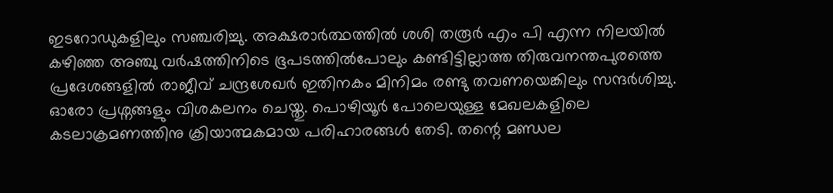ഇടറോഡുകളിലും സഞ്ചരിച്ചു. അക്ഷരാർത്ഥത്തിൽ ശശി തരൂർ എം പി എന്ന നിലയിൽ കഴിഞ്ഞ അഞ്ചു വർഷത്തിനിടെ ഭൂപടത്തിൽപോലും കണ്ടിട്ടില്ലാത്ത തിരുവനന്തപുരത്തെ പ്രദേശങ്ങളിൽ രാജീവ് ചന്ദ്രശേഖർ ഇതിനകം മിനിമം രണ്ടു തവണയെങ്കിലും സന്ദർശിച്ചു. ഓരോ പ്രശ്നങ്ങളും വിശകലനം ചെയ്തു. പൊഴിയൂർ പോലെയുള്ള മേഖലകളിലെ കടലാക്രമണത്തിനു ക്രിയാത്മകമായ പരിഹാരങ്ങൾ തേടി. തന്റെ മണ്ഡല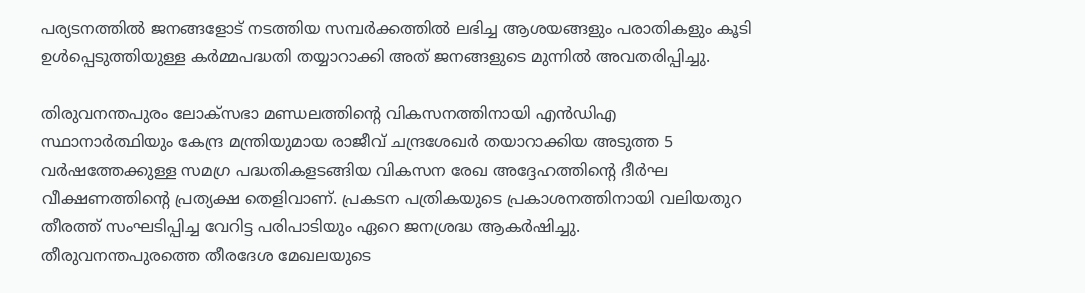പര്യടനത്തിൽ ജനങ്ങളോട് നടത്തിയ സമ്പർക്കത്തിൽ ലഭിച്ച ആശയങ്ങളും പരാതികളും കൂടി ഉൾപ്പെടുത്തിയുള്ള കർമ്മപദ്ധതി തയ്യാറാക്കി അത് ജനങ്ങളുടെ മുന്നിൽ അവതരിപ്പിച്ചു.

തിരുവനന്തപുരം ലോക്സഭാ മണ്ഡലത്തിന്റെ വികസനത്തിനായി എൻഡിഎ സ്ഥാനാർത്ഥിയും കേന്ദ്ര മന്ത്രിയുമായ രാജീവ് ചന്ദ്രശേഖർ തയാറാക്കിയ അടുത്ത 5 വർഷത്തേക്കുള്ള സമഗ്ര പദ്ധതികളടങ്ങിയ വികസന രേഖ അദ്ദേഹത്തിന്റെ ദീർഘ വീക്ഷണത്തിന്റെ പ്രത്യക്ഷ തെളിവാണ്. പ്രകടന പത്രികയുടെ പ്രകാശനത്തിനായി വലിയതുറ തീരത്ത് സംഘടിപ്പിച്ച വേറിട്ട പരിപാടിയും ഏറെ ജനശ്രദ്ധ ആകർഷിച്ചു.
തീരുവനന്തപുരത്തെ തീരദേശ മേഖലയുടെ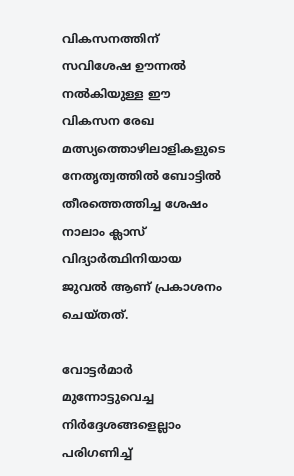വികസനത്തിന് സവിശേഷ ഊന്നൽ നൽകിയുള്ള ഈ വികസന രേഖ മത്സ്യത്തൊഴിലാളികളുടെ നേതൃത്വത്തിൽ ബോട്ടിൽ തീരത്തെത്തിച്ച ശേഷം നാലാം ക്ലാസ് വിദ്യാർത്ഥിനിയായ ജുവൽ ആണ് പ്രകാശനം ചെയ്തത്.

വോട്ടർമാർ മുന്നോട്ടുവെച്ച നിർദ്ദേശങ്ങളെല്ലാം പരിഗണിച്ച്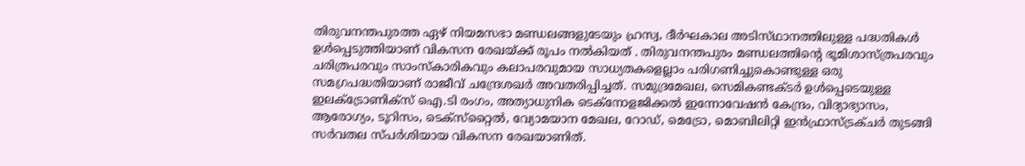തിരുവനന്തപുരത്ത ഏഴ് നിയമസഭാ മണ്ഡ‌ലങ്ങളുടേയും ഹ്രസ്വ, ദീർഘകാല അടിസ്‌ഥാനത്തിലുള്ള പദ്ധതികൾ ഉൾപ്പെടുത്തിയാണ് വികസന രേഖയ്‌ക്ക് രൂപം നൽകിയത്‌ . തിരുവനന്തപുരം മണ്ഡലത്തിന്റെ ഭൂമിശാസ്ത്രപരവും ചരിത്രപരവും സാംസ്‌കാരികവും കലാപരവുമായ സാധ്യതകളെല്ലാം പരിഗണിച്ചുകൊണ്ടുള്ള ഒരു സമഗ്രപദ്ധതിയാണ് രാജീവ് ചന്ദ്രേശഖർ അവതരിപ്പിച്ചത്. സമുദ്രമേഖല, സെമികണ്ടക്ടർ ഉൾപ്പെടെയുള്ള ഇലക്ട്രോണിക്‌സ് ഐ.ടി രംഗം, അത്യാധുനിക ടെക്നോളജിക്കൽ ഇന്നോവേഷൻ കേന്ദ്രം, വിദ്യാഭ്യാസം, ആരോഗ്യം, ടൂറിസം, ടെക്സ‌്റ്റൈൽ, വ്യോമയാന മേഖല, റോഡ്, മെട്രോ, മൊബിലിറ്റി ഇൻഫ്രാസ്ട്രക്‌ചർ തുടങ്ങി സർവതല സ്പർശിയായ വികസന രേഖയാണിത്.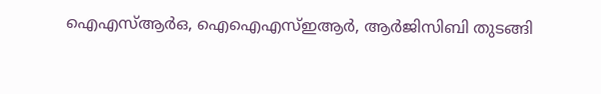ഐഎസ്ആര്‍ഒ, ഐഐഎസ്ഇആര്‍, ആര്‍ജിസിബി തുടങ്ങി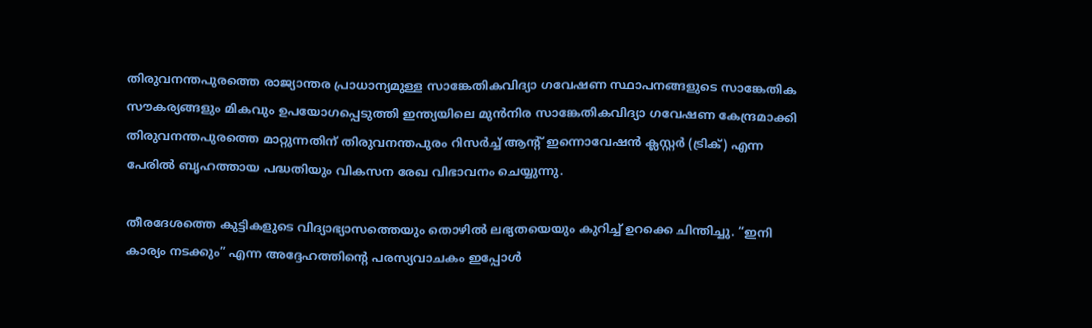തിരുവനന്തപുരത്തെ രാജ്യാന്തര പ്രാധാന്യമുള്ള സാങ്കേതികവിദ്യാ ഗവേഷണ സ്ഥാപനങ്ങളുടെ സാങ്കേതിക സൗകര്യങ്ങളും മികവും ഉപയോഗപ്പെടുത്തി ഇന്ത്യയിലെ മുന്‍നിര സാങ്കേതികവിദ്യാ ഗവേഷണ കേന്ദ്രമാക്കി തിരുവനന്തപുരത്തെ മാറ്റുന്നതിന് തിരുവനന്തപുരം റിസര്‍ച്ച് ആന്റ് ഇന്നൊവേഷന്‍ ക്ലസ്റ്റര്‍ (ട്രിക്) എന്ന പേരിൽ ബൃഹത്തായ പദ്ധതിയും വികസന രേഖ വിഭാവനം ചെയ്യുന്നു.

തീരദേശത്തെ കുട്ടികളുടെ വിദ്യാഭ്യാസത്തെയും തൊഴിൽ ലഭ്യതയെയും കുറിച്ച് ഉറക്കെ ചിന്തിച്ചു. “ഇനി കാര്യം നടക്കും” എന്ന അദ്ദേഹത്തിന്റെ പരസ്യവാചകം ഇപ്പോൾ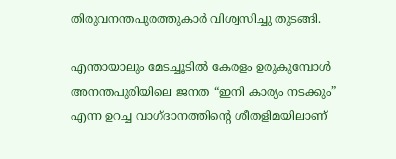തിരുവനന്തപുരത്തുകാർ വിശ്വസിച്ചു തുടങ്ങി.

എന്തായാലും മേടച്ചൂടിൽ കേരളം ഉരുകുമ്പോൾ അനന്തപുരിയിലെ ജനത “ഇനി കാര്യം നടക്കും” എന്ന ഉറച്ച വാഗ്ദാനത്തിന്റെ ശീതളിമയിലാണ്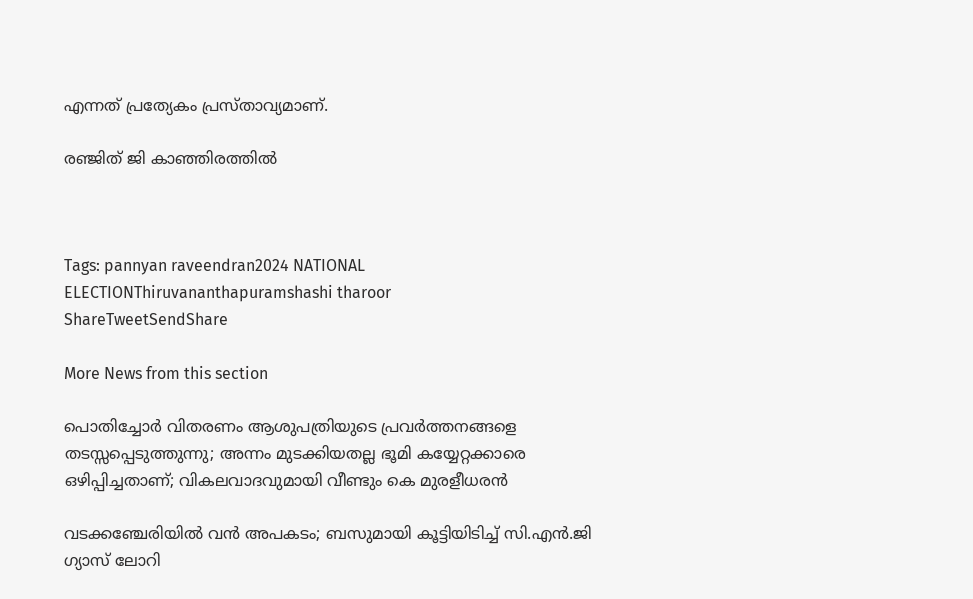എന്നത് പ്രത്യേകം പ്രസ്താവ്യമാണ്.

രഞ്ജിത് ജി കാഞ്ഞിരത്തിൽ



Tags: pannyan raveendran2024 NATIONAL ELECTIONThiruvananthapuramshashi tharoor
ShareTweetSendShare

More News from this section

പൊതിച്ചോർ വിതരണം ആശുപത്രിയുടെ പ്രവർത്തനങ്ങളെ തടസ്സപ്പെടുത്തുന്നു; അന്നം മുടക്കിയതല്ല ഭൂമി കയ്യേറ്റക്കാരെ ഒഴിപ്പിച്ചതാണ്; വികലവാദവുമായി വീണ്ടും കെ മുരളീധരൻ

വടക്കഞ്ചേരിയിൽ വൻ അപകടം; ബസുമായി കൂട്ടിയിടിച്ച് സി.എൻ.ജി ഗ്യാസ് ലോറി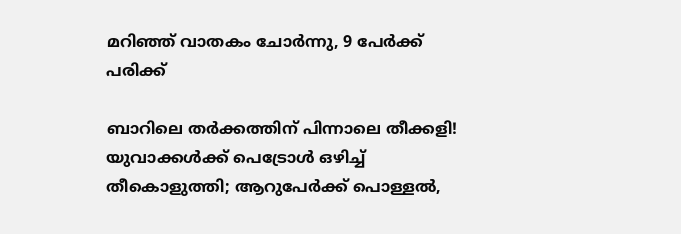മറിഞ്ഞ് വാതകം ചോർന്നു, 9 പേർക്ക് പരിക്ക്

ബാറിലെ തർക്കത്തിന് പിന്നാലെ തീക്കളി! യുവാക്കൾക്ക് പെട്രോൾ ഒഴിച്ച് തീകൊളുത്തി; ആറുപേർക്ക് പൊള്ളൽ,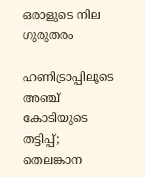ഒരാളുടെ നില ഗുരുതരം

ഹണിട്രാപ്പിലൂടെ അഞ്ച് കോടിയുടെ തട്ടിപ്പ്; തെലങ്കാന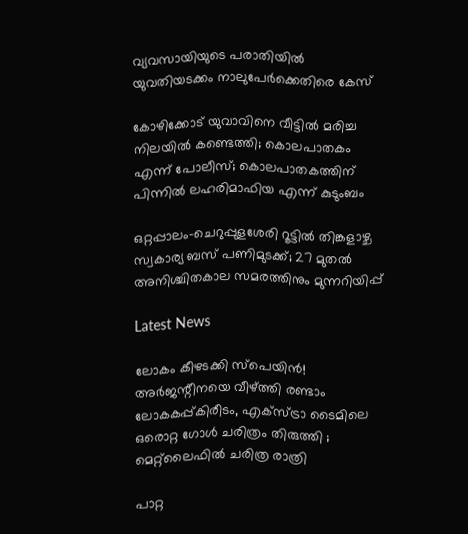വ്യവസായിയുടെ പരാതിയില്‍ യുവതിയടക്കം നാലുപേര്‍ക്കെതിരെ കേസ്

കോഴിക്കോട് യുവാവിനെ വീട്ടില്‍ മരിച്ച നിലയില്‍ കണ്ടെത്തി; കൊലപാതകം എന്ന് പോലീസ്; കൊലപാതകത്തിന് പിന്നില്‍ ലഹരിമാഫിയ എന്ന് കുടുംബം

ഒറ്റപ്പാലം-ചെറുപ്പുളശേരി റൂട്ടില്‍ തിങ്കളാഴ്ച സ്വകാര്യ ബസ് പണിമുടക്ക്; 27 മുതല്‍ അനിശ്ചിതകാല സമരത്തിനും മുന്നറിയിപ്പ്

Latest News

ലോകം കീഴടക്കി സ്പെയിൻ! അർജന്റീനയെ വീഴ്‌ത്തി രണ്ടാം ലോകകപ്പ്കിരീടം, എക്‌സ്ട്രാ ടൈമിലെ ഒരൊറ്റ ഗോൾ ചരിത്രം തിരുത്തി ; മെറ്റ്‌ലൈഫിൽ ചരിത്ര രാത്രി

പാറ്റ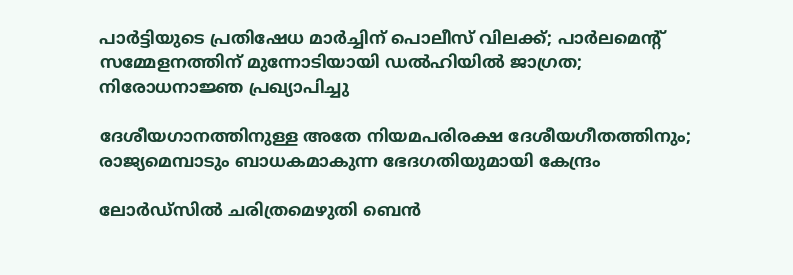പാര്‍ട്ടിയുടെ പ്രതിഷേധ മാര്‍ച്ചിന് പൊലീസ് വിലക്ക്; പാര്‍ലമെന്റ് സമ്മേളനത്തിന് മുന്നോടിയായി ഡല്‍ഹിയില്‍ ജാഗ്രത; നിരോധനാജ്ഞ പ്രഖ്യാപിച്ചു

ദേശീയഗാനത്തിനുള്ള അതേ നിയമപരിരക്ഷ ദേശീയഗീതത്തിനും; രാജ്യമെമ്പാടും ബാധകമാകുന്ന ഭേദഗതിയുമായി കേന്ദ്രം

ലോര്‍ഡ്‌സില്‍ ചരിത്രമെഴുതി ബെന്‍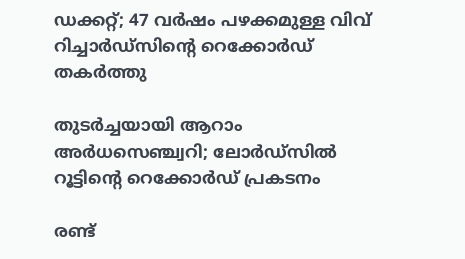ഡക്കറ്റ്; 47 വര്‍ഷം പഴക്കമുള്ള വിവ് റിച്ചാര്‍ഡ്‌സിന്റെ റെക്കോര്‍ഡ് തകര്‍ത്തു

തുടര്‍ച്ചയായി ആറാം അര്‍ധസെഞ്ച്വറി; ലോര്‍ഡ്‌സില്‍ റൂട്ടിന്റെ റെക്കോര്‍ഡ് പ്രകടനം

രണ്ട്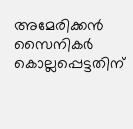അമേരിക്കന്‍ സൈനികര്‍ കൊല്ലപ്പെട്ടതിന്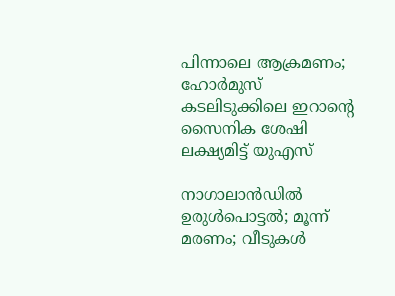പിന്നാലെ ആക്രമണം; ഹോര്‍മുസ് കടലിടുക്കിലെ ഇറാന്റെ സൈനിക ശേഷി ലക്ഷ്യമിട്ട് യുഎസ്

നാഗാലാന്‍ഡില്‍ ഉരുള്‍പൊട്ടല്‍; മൂന്ന് മരണം; വീടുകള്‍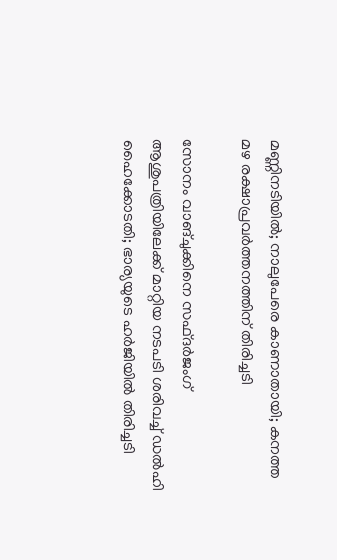മണ്ണിനടിയില്‍; നാലുപേരെ കാണാതായി; കനത്ത മഴ രക്ഷാപ്രവര്‍ത്തനത്തിന് തിരിച്ചടി

സോനം വാങ്ചുക്കിനെ സഫ്ദര്‍ജംഗ് ആശുപത്രിയിലേക്ക് മാറ്റിയ നടപടി ശരിവച്ച് ഡല്‍ഹി ഹൈക്കോടതി; ഭാര്യയുടെ ഹര്‍ജിയില്‍ തിരിച്ചടി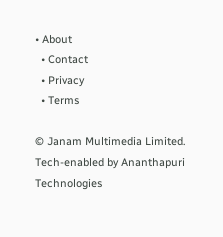• About
  • Contact
  • Privacy
  • Terms

© Janam Multimedia Limited.
Tech-enabled by Ananthapuri Technologies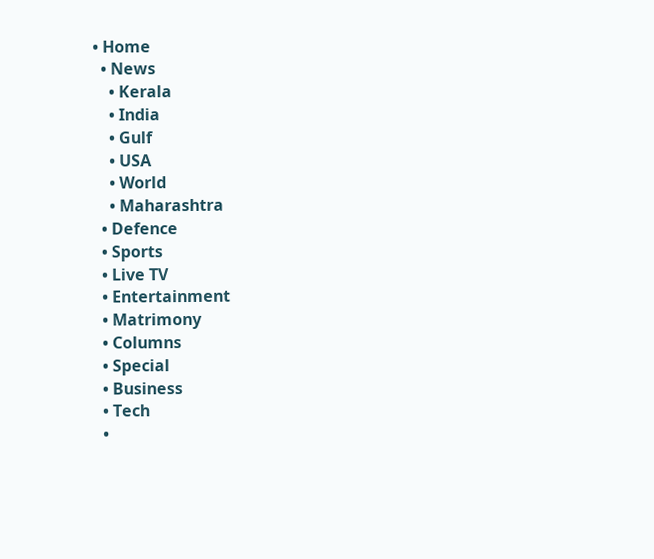• Home
  • News
    • Kerala
    • India
    • Gulf
    • USA
    • World
    • Maharashtra
  • Defence
  • Sports
  • Live TV
  • Entertainment
  • Matrimony
  • Columns
  • Special
  • Business
  • Tech
  •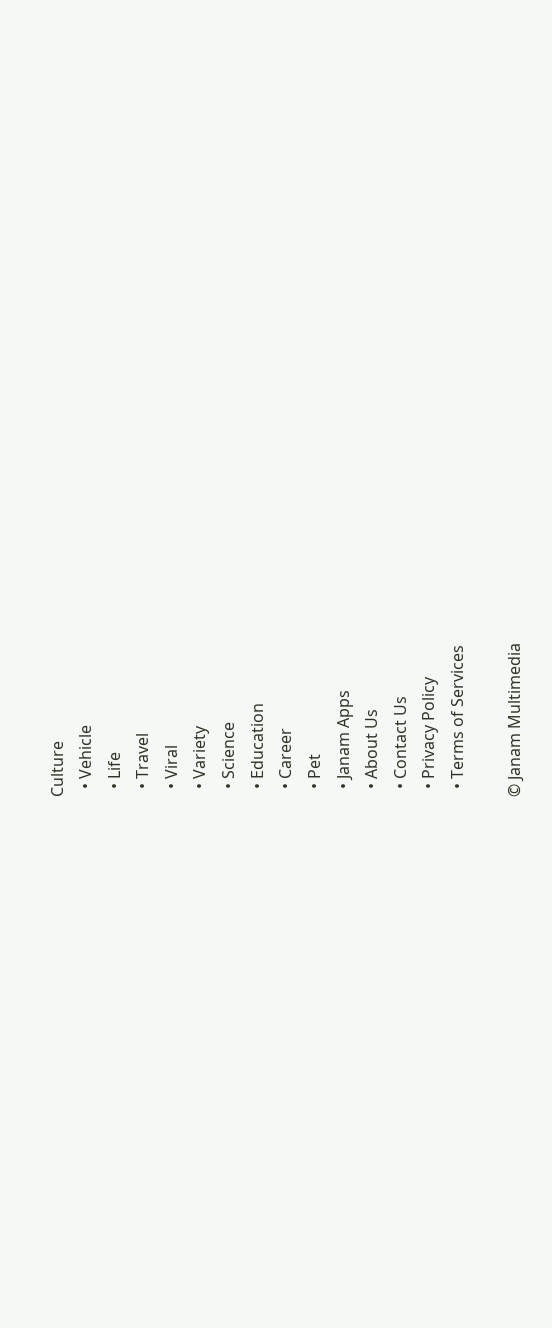Culture
  • Vehicle
  • Life
  • Travel
  • Viral
  • Variety
  • Science
  • Education
  • Career
  • Pet
  • Janam Apps
  • About Us
  • Contact Us
  • Privacy Policy
  • Terms of Services

© Janam Multimedia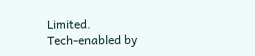Limited.
Tech-enabled by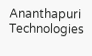Ananthapuri Technologies